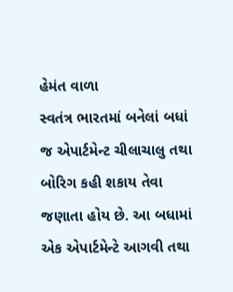હેમંત વાળા
સ્વતંત્ર ભારતમાં બનેલાં બધાં જ એપાર્ટમેન્ટ ચીલાચાલુ તથા બોરિગ કહી શકાય તેવા જણાતા હોય છે. આ બધામાં એક એપાર્ટમેન્ટે આગવી તથા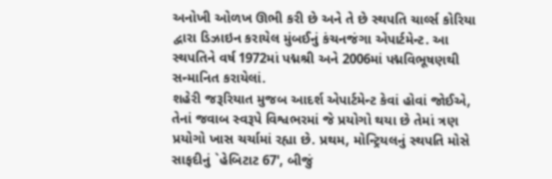અનોખી ઓળખ ઊભી કરી છે અને તે છે સ્થપતિ ચાર્લ્સ કોરિયા દ્વારા ડિઝાઇન કરાયેલ મુંબઈનું કંચનજંગા એપાર્ટમેન્ટ. આ સ્થપતિને વર્ષ 1972માં પદ્મશ્રી અને 2006માં પદ્મવિભૂષણથી સન્માનિત કરાયેલાં.
શહેરી જરૂરિયાત મુજબ આદર્શ એપાર્ટમેન્ટ કેવાં હોવાં જોઈએ, તેનાં જવાબ સ્વરૂપે વિશ્વભરમાં જે પ્રયોગો થયા છે તેમાં ત્રણ પ્રયોગો ખાસ ચર્ચામાં રહ્યા છે. પ્રથમ, મોન્ટ્રિયલનું સ્થપતિ મોસે સાફદીનું `હેબિટાટ 67', બીજું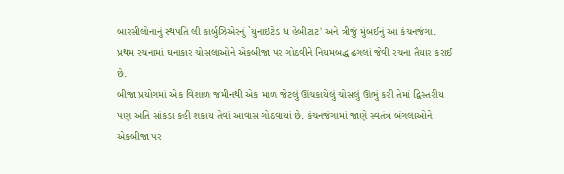બારસીલોનાનું સ્થપતિ લી કાર્બુઝિએરનું `યુનાઇટેડ ધ હેબીટાટ' અને ત્રીજું મુંબઈનું આ કંચનજંગા. પ્રથમ રચનામાં ઘનાકાર ચોસલાઓને એકબીજા પર ગોઠવીને નિયમબદ્ધ ઢગલાં જેવી રચના તૈયાર કરાઈ છે.
બીજા પ્રયોગમાં એક વિશાળ જમીનથી એક માળ જેટલું ઊંચકાયેલું ચોસલું ઊભું કરી તેમાં દ્વિસ્તરીય પણ અતિ સાંકડા કહી શકાય તેવાં આવાસ ગોઠવાયાં છે. કંચનજંગામાં જાણે સ્વતંત્ર બંગલાઓને એકબીજા પર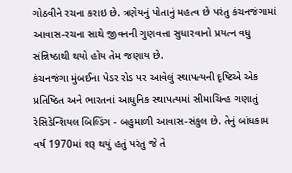ગોઠવીને રચના કરાઇ છે. ત્રણેયનું પોતાનું મહત્વ છે પરંતુ કંચનજંગામાં આવાસ-રચના સાથે જીવનની ગુણવત્તા સુધારવાનો પ્રયત્ન વધુ સંન્નિષ્ઠાથી થયો હોય તેમ જણાય છે.
કંચનજંગા મુંબઈના પેડર રોડ પર આવેલું સ્થાપત્યની દૃષ્ટિએ એક પ્રતિષ્ઠિત અને ભારતનાં આધુનિક સ્થાપત્યમાં સીમાચિન્હ ગણાતું રેસિડેન્શિયલ બિલ્ડિંગ - બહુમાળી આવાસ-સંકુલ છે. તેનું બાંધકામ વર્ષ 1970માં શરૂ થયું હતું પરંતુ જે તે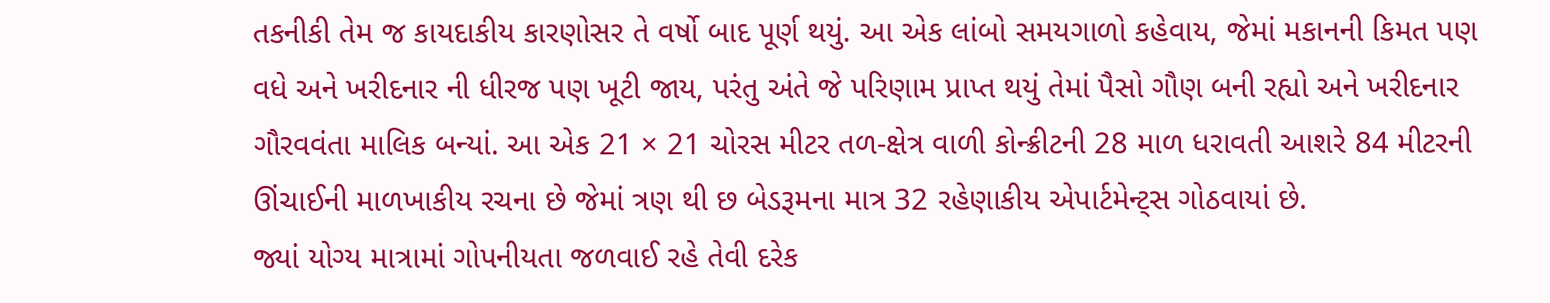તકનીકી તેમ જ કાયદાકીય કારણોસર તે વર્ષો બાદ પૂર્ણ થયું. આ એક લાંબો સમયગાળો કહેવાય, જેમાં મકાનની કિમત પણ વધે અને ખરીદનાર ની ધીરજ પણ ખૂટી જાય, પરંતુ અંતે જે પરિણામ પ્રાપ્ત થયું તેમાં પૈસો ગૌણ બની રહ્યો અને ખરીદનાર ગૌરવવંતા માલિક બન્યાં. આ એક 21 × 21 ચોરસ મીટર તળ-ક્ષેત્ર વાળી કોન્ક્રીટની 28 માળ ધરાવતી આશરે 84 મીટરની ઊંચાઈની માળખાકીય રચના છે જેમાં ત્રણ થી છ બેડરૂમના માત્ર 32 રહેણાકીય એપાર્ટમેન્ટ્સ ગોઠવાયાં છે.
જ્યાં યોગ્ય માત્રામાં ગોપનીયતા જળવાઈ રહે તેવી દરેક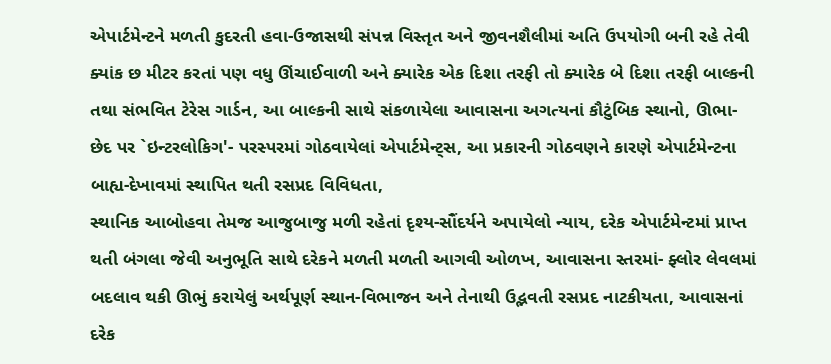એપાર્ટમેન્ટને મળતી કુદરતી હવા-ઉજાસથી સંપન્ન વિસ્તૃત અને જીવનશૈલીમાં અતિ ઉપયોગી બની રહે તેવી ક્યાંક છ મીટર કરતાં પણ વધુ ઊંચાઈવાળી અને ક્યારેક એક દિશા તરફી તો ક્યારેક બે દિશા તરફી બાલ્કની તથા સંભવિત ટેરેસ ગાર્ડન, આ બાલ્કની સાથે સંકળાયેલા આવાસના અગત્યનાં કૌટુંબિક સ્થાનો, ઊભા-છેદ પર `ઇન્ટરલોકિગ'- પરસ્પરમાં ગોઠવાયેલાં એપાર્ટમેન્ટ્સ, આ પ્રકારની ગોઠવણને કારણે એપાર્ટમેન્ટના બાહ્ય-દેખાવમાં સ્થાપિત થતી રસપ્રદ વિવિધતા,
સ્થાનિક આબોહવા તેમજ આજુબાજુ મળી રહેતાં દૃશ્ય-સૌંદર્યને અપાયેલો ન્યાય, દરેક એપાર્ટમેન્ટમાં પ્રાપ્ત થતી બંગલા જેવી અનુભૂતિ સાથે દરેકને મળતી મળતી આગવી ઓળખ, આવાસના સ્તરમાં- ફ્લોર લેવલમાં બદલાવ થકી ઊભું કરાયેલું અર્થપૂર્ણ સ્થાન-વિભાજન અને તેનાથી ઉદ્ભવતી રસપ્રદ નાટકીયતા, આવાસનાં દરેક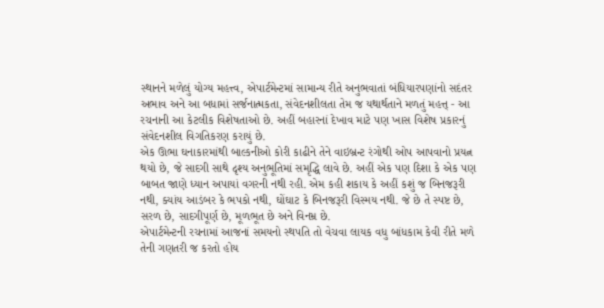સ્થાનને મળેલું યોગ્ય મહત્ત્વ, એપાર્ટમેન્ટમાં સામાન્ય રીતે અનુભવાતાં બંધિયારપણાંનો સદંતર અભાવ અને આ બધામાં સર્જનાત્મકતા, સંવેદનશીલતા તેમ જ યથાર્થતાને મળતું મહત્ત્ - આ રચનાની આ કેટલીક વિશેષતાઓ છે. અહીં બહારનાં દેખાવ માટે પણ ખાસ વિશેષ પ્રકારનું સંવેદનશીલ વિગતિકરણ કરાયું છે.
એક ઊભા ઘનાકારમાંથી બાલ્કનીઓ કોરી કાઢીને તેને વાઇબ્રન્ટ રંગોથી ઓપ આપવાનો પ્રયત્ન થયો છે, જે સાદગી સાથે દૃશ્ય અનુભૂતિમાં સમૃદ્ધિ લાવે છે. અહીં એક પણ દિશા કે એક પણ બાબત જાણે ધ્યાન અપાયાં વગરની નથી રહી. એમ કહી શકાય કે અહીં કશું જ બિનજરૂરી નથી, ક્યાંય આડંબર કે ભપકો નથી, ઘોંઘાટ કે બિનજરૂરી વિસ્મય નથી. જે છે તે સ્પષ્ટ છે, સરળ છે, સાદગીપૂર્ણ છે, મૂળભૂત છે અને વિનમ્ર છે.
એપાર્ટમેન્ટની રચનામાં આજનાં સમયનો સ્થપતિ તો વેચવા લાયક વધુ બાંધકામ કેવી રીતે મળે તેની ગણતરી જ કરતો હોય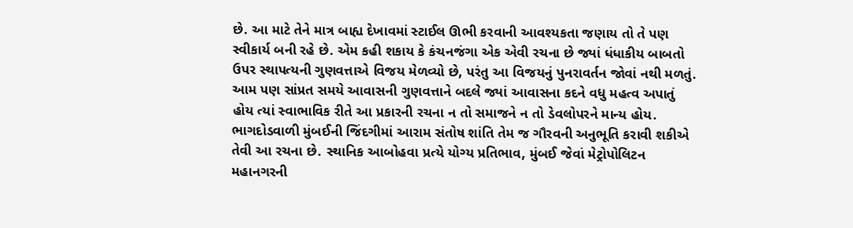છે. આ માટે તેને માત્ર બાહ્ય દેખાવમાં સ્ટાઈલ ઊભી કરવાની આવશ્યકતા જણાય તો તે પણ સ્વીકાર્ય બની રહે છે. એમ કહી શકાય કે કંચનજંગા એક એવી રચના છે જ્યાં ધંધાકીય બાબતો ઉપર સ્થાપત્યની ગુણવત્તાએ વિજય મેળવ્યો છે, પરંતુ આ વિજયનું પુનરાવર્તન જોવાં નથી મળતું. આમ પણ સાંપ્રત સમયે આવાસની ગુણવત્તાને બદલે જ્યાં આવાસના કદને વધુ મહત્વ અપાતું હોય ત્યાં સ્વાભાવિક રીતે આ પ્રકારની રચના ન તો સમાજને ન તો ડેવલોપરને માન્ય હોય.
ભાગદોડવાળી મુંબઈની જિંદગીમાં આરામ સંતોષ શાંતિ તેમ જ ગૌરવની અનુભૂતિ કરાવી શકીએ તેવી આ રચના છે. સ્થાનિક આબોહવા પ્રત્યે યોગ્ય પ્રતિભાવ, મુંબઈ જેવાં મેટ્રોપોલિટન મહાનગરની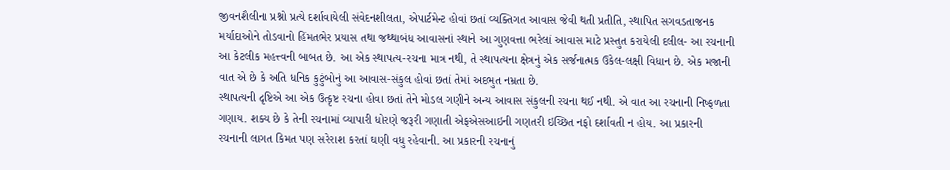જીવનશૈલીના પ્રશ્નો પ્રત્યે દર્શાવાયેલી સંવેદનશીલતા, એપાર્ટમેન્ટ હોવાં છતાં વ્યક્તિગત આવાસ જેવી થતી પ્રતીતિ, સ્થાપિત સગવડતાજનક મર્યાદાઓને તોડવાનો હિંમતભેર પ્રયાસ તથા જથ્થાબંધ આવાસનાં સ્થાને આ ગુણવત્તા ભરેલાં આવાસ માટે પ્રસ્તુત કરાયેલી દલીલ- આ રચનાની આ કેટલીક મહત્ત્વની બાબત છે. આ એક સ્થાપત્ય-રચના માત્ર નથી, તે સ્થાપત્યના ક્ષેત્રનું એક સર્જનાત્મક ઉકેલ-લક્ષી વિધાન છે. એક મજાની વાત એ છે કે અતિ ધનિક કુટુંબોનું આ આવાસ-સંકુલ હોવાં છતાં તેમાં અદભુત નમ્રતા છે.
સ્થાપત્યની દૃષ્ટિએ આ એક ઉત્કૃષ્ટ રચના હોવા છતાં તેને મોડલ ગણીને અન્ય આવાસ સંકુલની રચના થઈ નથી. એ વાત આ રચનાની નિષ્ફળતા ગણાય. શક્ય છે કે તેની રચનામાં વ્યાપારી ધોરણે જરૂરી ગણાતી એફએસઆઇની ગણતરી ઇચ્છિત નફો દર્શાવતી ન હોય. આ પ્રકારની રચનાની લાગત કિમત પણ સરેરાશ કરતાં ઘણી વધુ રહેવાની. આ પ્રકારની રચનાનું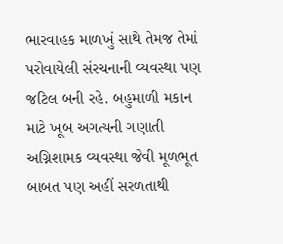ભારવાહક માળખું સાથે તેમજ તેમાં પરોવાયેલી સંરચનાની વ્યવસ્થા પણ જટિલ બની રહે. બહુમાળી મકાન માટે ખૂબ અગત્યની ગણાતી અગ્નિશામક વ્યવસ્થા જેવી મૂળભૂત બાબત પણ અહીં સરળતાથી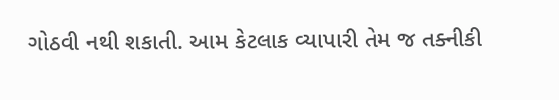ગોઠવી નથી શકાતી. આમ કેટલાક વ્યાપારી તેમ જ તક્નીકી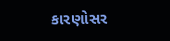કારણોસર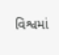વિશ્વમાં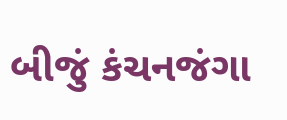બીજું કંચનજંગા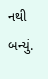નથી બન્યું.